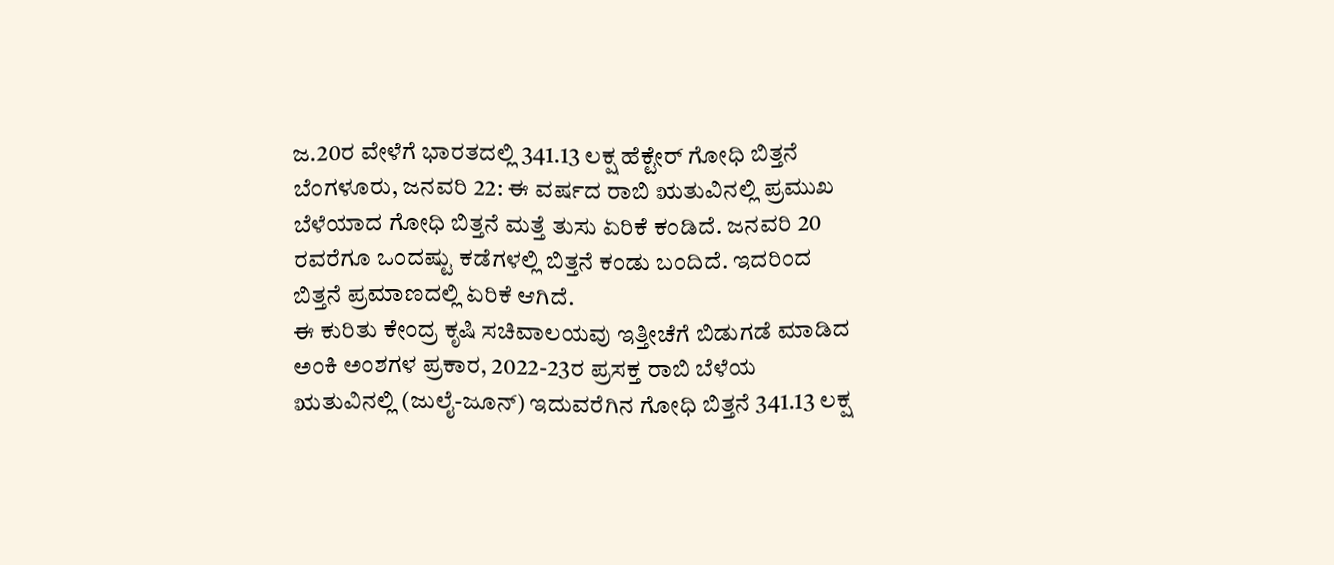ಜ.20ರ ವೇಳೆಗೆ ಭಾರತದಲ್ಲಿ 341.13 ಲಕ್ಷ ಹೆಕ್ಟೇರ್ ಗೋಧಿ ಬಿತ್ತನೆ
ಬೆಂಗಳೂರು, ಜನವರಿ 22: ಈ ವರ್ಷದ ರಾಬಿ ಋತುವಿನಲ್ಲಿ ಪ್ರಮುಖ ಬೆಳೆಯಾದ ಗೋಧಿ ಬಿತ್ತನೆ ಮತ್ತೆ ತುಸು ಏರಿಕೆ ಕಂಡಿದೆ. ಜನವರಿ 20 ರವರೆಗೂ ಒಂದಷ್ಟು ಕಡೆಗಳಲ್ಲಿ ಬಿತ್ತನೆ ಕಂಡು ಬಂದಿದೆ. ಇದರಿಂದ ಬಿತ್ತನೆ ಪ್ರಮಾಣದಲ್ಲಿ ಏರಿಕೆ ಆಗಿದೆ.
ಈ ಕುರಿತು ಕೇಂದ್ರ ಕೃಷಿ ಸಚಿವಾಲಯವು ಇತ್ತೀಚೆಗೆ ಬಿಡುಗಡೆ ಮಾಡಿದ ಅಂಕಿ ಅಂಶಗಳ ಪ್ರಕಾರ, 2022-23ರ ಪ್ರಸಕ್ತ ರಾಬಿ ಬೆಳೆಯ ಋತುವಿನಲ್ಲಿ (ಜುಲೈ-ಜೂನ್) ಇದುವರೆಗಿನ ಗೋಧಿ ಬಿತ್ತನೆ 341.13 ಲಕ್ಷ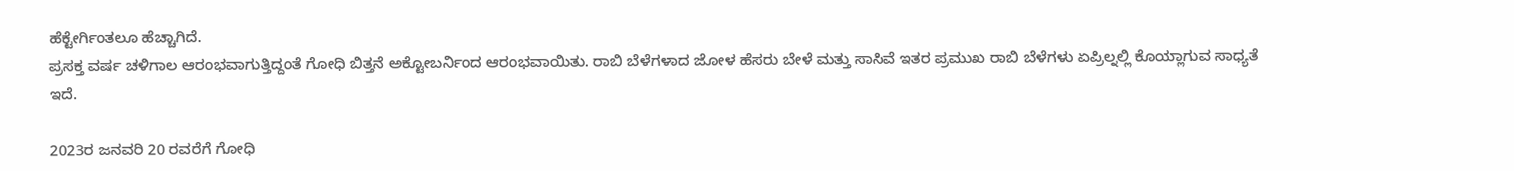ಹೆಕ್ಟೇರ್ಗಿಂತಲೂ ಹೆಚ್ಚಾಗಿದೆ.
ಪ್ರಸಕ್ತ ವರ್ಷ ಚಳಿಗಾಲ ಆರಂಭವಾಗುತ್ತಿದ್ದಂತೆ ಗೋಧಿ ಬಿತ್ತನೆ ಅಕ್ಟೋಬರ್ನಿಂದ ಆರಂಭವಾಯಿತು. ರಾಬಿ ಬೆಳೆಗಳಾದ ಜೋಳ ಹೆಸರು ಬೇಳೆ ಮತ್ತು ಸಾಸಿವೆ ಇತರ ಪ್ರಮುಖ ರಾಬಿ ಬೆಳೆಗಳು ಏಪ್ರಿಲ್ನಲ್ಲಿ ಕೊಯ್ಲಾಗುವ ಸಾಧ್ಯತೆ ಇದೆ.

2023ರ ಜನವರಿ 20 ರವರೆಗೆ ಗೋಧಿ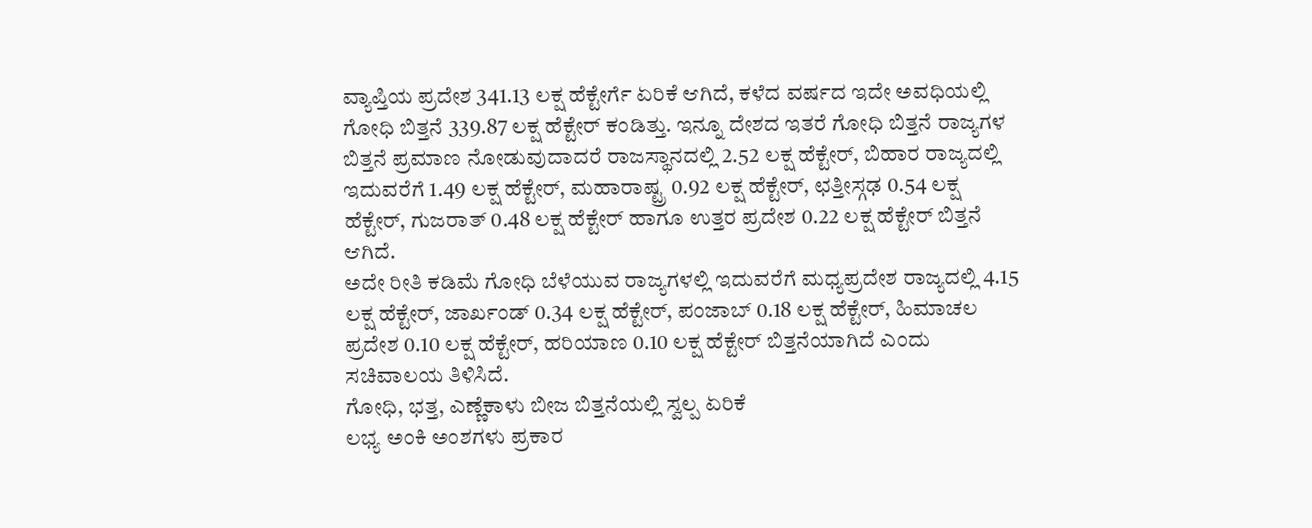ವ್ಯಾಪ್ತಿಯ ಪ್ರದೇಶ 341.13 ಲಕ್ಷ ಹೆಕ್ಟೇರ್ಗೆ ಏರಿಕೆ ಆಗಿದೆ, ಕಳೆದ ವರ್ಷದ ಇದೇ ಅವಧಿಯಲ್ಲಿ ಗೋಧಿ ಬಿತ್ತನೆ 339.87 ಲಕ್ಷ ಹೆಕ್ಟೇರ್ ಕಂಡಿತ್ತು. ಇನ್ನೂ ದೇಶದ ಇತರೆ ಗೋಧಿ ಬಿತ್ತನೆ ರಾಜ್ಯಗಳ ಬಿತ್ತನೆ ಪ್ರಮಾಣ ನೋಡುವುದಾದರೆ ರಾಜಸ್ಥಾನದಲ್ಲಿ 2.52 ಲಕ್ಷ ಹೆಕ್ಟೇರ್, ಬಿಹಾರ ರಾಜ್ಯದಲ್ಲಿ ಇದುವರೆಗೆ 1.49 ಲಕ್ಷ ಹೆಕ್ಟೇರ್, ಮಹಾರಾಷ್ಟ್ರ 0.92 ಲಕ್ಷ ಹೆಕ್ಟೇರ್, ಛತ್ತೀಸ್ಗಢ 0.54 ಲಕ್ಷ ಹೆಕ್ಟೇರ್, ಗುಜರಾತ್ 0.48 ಲಕ್ಷ ಹೆಕ್ಟೇರ್ ಹಾಗೂ ಉತ್ತರ ಪ್ರದೇಶ 0.22 ಲಕ್ಷ ಹೆಕ್ಟೇರ್ ಬಿತ್ತನೆ ಆಗಿದೆ.
ಅದೇ ರೀತಿ ಕಡಿಮೆ ಗೋಧಿ ಬೆಳೆಯುವ ರಾಜ್ಯಗಳಲ್ಲಿ ಇದುವರೆಗೆ ಮಧ್ಯಪ್ರದೇಶ ರಾಜ್ಯದಲ್ಲಿ 4.15 ಲಕ್ಷ ಹೆಕ್ಟೇರ್, ಜಾರ್ಖಂಡ್ 0.34 ಲಕ್ಷ ಹೆಕ್ಟೇರ್, ಪಂಜಾಬ್ 0.18 ಲಕ್ಷ ಹೆಕ್ಟೇರ್, ಹಿಮಾಚಲ ಪ್ರದೇಶ 0.10 ಲಕ್ಷ ಹೆಕ್ಟೇರ್, ಹರಿಯಾಣ 0.10 ಲಕ್ಷ ಹೆಕ್ಟೇರ್ ಬಿತ್ತನೆಯಾಗಿದೆ ಎಂದು ಸಚಿವಾಲಯ ತಿಳಿಸಿದೆ.
ಗೋಧಿ, ಭತ್ತ, ಎಣ್ಣೆಕಾಳು ಬೀಜ ಬಿತ್ತನೆಯಲ್ಲಿ ಸ್ವಲ್ಪ ಏರಿಕೆ
ಲಭ್ಯ ಅಂಕಿ ಅಂಶಗಳು ಪ್ರಕಾರ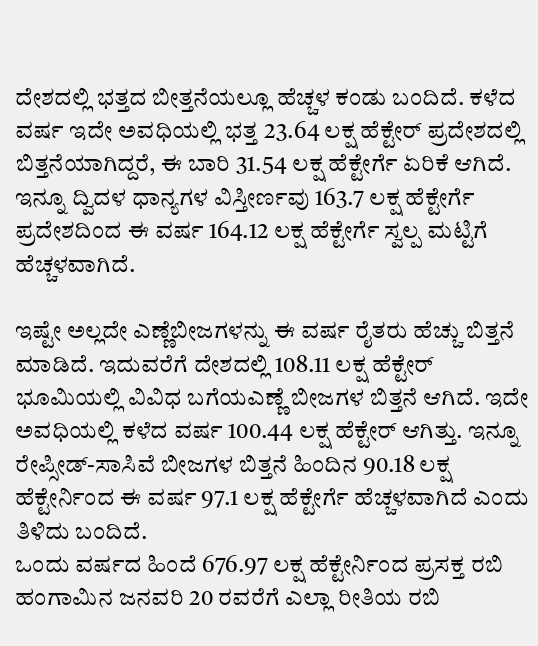ದೇಶದಲ್ಲಿ ಭತ್ತದ ಬೀತ್ತನೆಯಲ್ಲೂ ಹೆಚ್ಚಳ ಕಂಡು ಬಂದಿದೆ. ಕಳೆದ ವರ್ಷ ಇದೇ ಅವಧಿಯಲ್ಲಿ ಭತ್ತ 23.64 ಲಕ್ಷ ಹೆಕ್ಟೇರ್ ಪ್ರದೇಶದಲ್ಲಿ ಬಿತ್ತನೆಯಾಗಿದ್ದರೆ, ಈ ಬಾರಿ 31.54 ಲಕ್ಷ ಹೆಕ್ಟೇರ್ಗೆ ಏರಿಕೆ ಆಗಿದೆ. ಇನ್ನೂ ದ್ವಿದಳ ಧಾನ್ಯಗಳ ವಿಸ್ತೀರ್ಣವು 163.7 ಲಕ್ಷ ಹೆಕ್ಟೇರ್ಗೆ ಪ್ರದೇಶದಿಂದ ಈ ವರ್ಷ 164.12 ಲಕ್ಷ ಹೆಕ್ಟೇರ್ಗೆ ಸ್ವಲ್ಪ ಮಟ್ಟಿಗೆ ಹೆಚ್ಚಳವಾಗಿದೆ.

ಇಷ್ಟೇ ಅಲ್ಲದೇ ಎಣ್ಣೆಬೀಜಗಳನ್ನು ಈ ವರ್ಷ ರೈತರು ಹೆಚ್ಚು ಬಿತ್ತನೆ ಮಾಡಿದೆ. ಇದುವರೆಗೆ ದೇಶದಲ್ಲಿ 108.11 ಲಕ್ಷ ಹೆಕ್ಟೇರ್ ಭೂಮಿಯಲ್ಲಿ ವಿವಿಧ ಬಗೆಯಎಣ್ಣೆ ಬೀಜಗಳ ಬಿತ್ತನೆ ಆಗಿದೆ. ಇದೇ ಅವಧಿಯಲ್ಲಿ ಕಳೆದ ವರ್ಷ 100.44 ಲಕ್ಷ ಹೆಕ್ಟೇರ್ ಆಗಿತ್ತು. ಇನ್ನೂ ರೇಪ್ಸೀಡ್-ಸಾಸಿವೆ ಬೀಜಗಳ ಬಿತ್ತನೆ ಹಿಂದಿನ 90.18 ಲಕ್ಷ ಹೆಕ್ಟೇರ್ನಿಂದ ಈ ವರ್ಷ 97.1 ಲಕ್ಷ ಹೆಕ್ಟೇರ್ಗೆ ಹೆಚ್ಚಳವಾಗಿದೆ ಎಂದು ತಿಳಿದು ಬಂದಿದೆ.
ಒಂದು ವರ್ಷದ ಹಿಂದೆ 676.97 ಲಕ್ಷ ಹೆಕ್ಟೇರ್ನಿಂದ ಪ್ರಸಕ್ತ ರಬಿ ಹಂಗಾಮಿನ ಜನವರಿ 20 ರವರೆಗೆ ಎಲ್ಲಾ ರೀತಿಯ ರಬಿ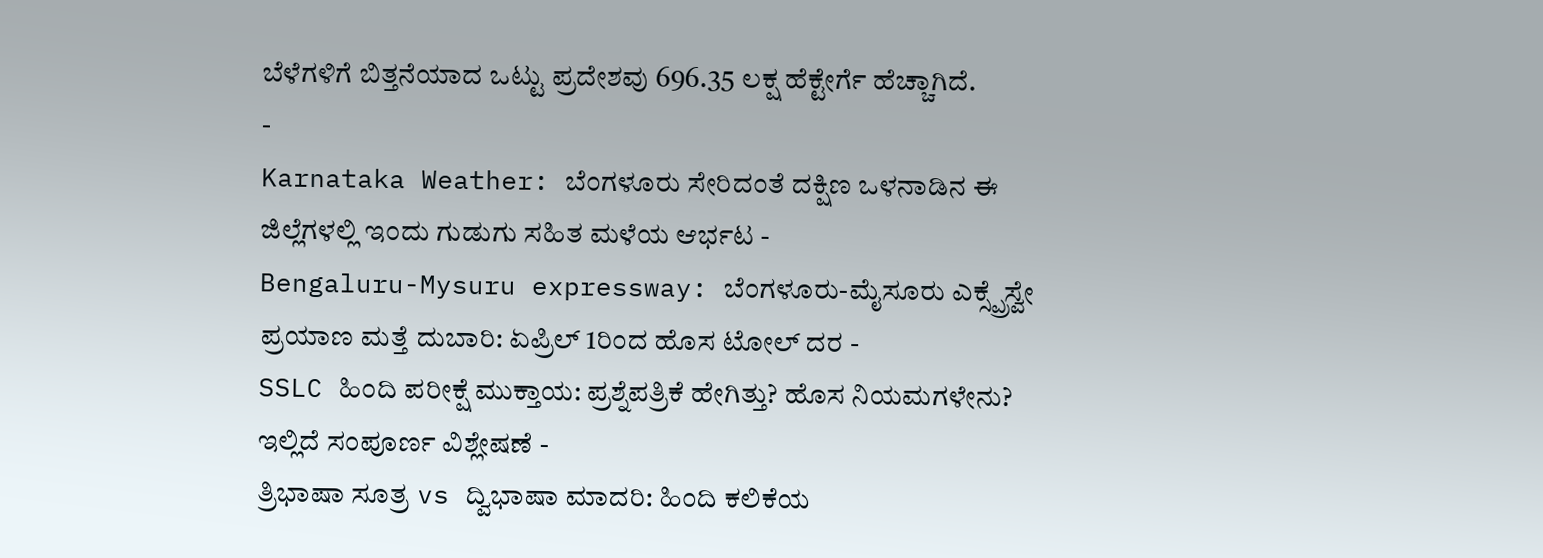ಬೆಳೆಗಳಿಗೆ ಬಿತ್ತನೆಯಾದ ಒಟ್ಟು ಪ್ರದೇಶವು 696.35 ಲಕ್ಷ ಹೆಕ್ಟೇರ್ಗೆ ಹೆಚ್ಚಾಗಿದೆ.
-
Karnataka Weather: ಬೆಂಗಳೂರು ಸೇರಿದಂತೆ ದಕ್ಷಿಣ ಒಳನಾಡಿನ ಈ ಜಿಲ್ಲೆಗಳಲ್ಲಿ ಇಂದು ಗುಡುಗು ಸಹಿತ ಮಳೆಯ ಆರ್ಭಟ -
Bengaluru-Mysuru expressway: ಬೆಂಗಳೂರು-ಮೈಸೂರು ಎಕ್ಸ್ಪ್ರೆಸ್ವೇ ಪ್ರಯಾಣ ಮತ್ತೆ ದುಬಾರಿ: ಏಪ್ರಿಲ್ 1ರಿಂದ ಹೊಸ ಟೋಲ್ ದರ -
SSLC ಹಿಂದಿ ಪರೀಕ್ಷೆ ಮುಕ್ತಾಯ: ಪ್ರಶ್ನೆಪತ್ರಿಕೆ ಹೇಗಿತ್ತು? ಹೊಸ ನಿಯಮಗಳೇನು? ಇಲ್ಲಿದೆ ಸಂಪೂರ್ಣ ವಿಶ್ಲೇಷಣೆ -
ತ್ರಿಭಾಷಾ ಸೂತ್ರ vs ದ್ವಿಭಾಷಾ ಮಾದರಿ: ಹಿಂದಿ ಕಲಿಕೆಯ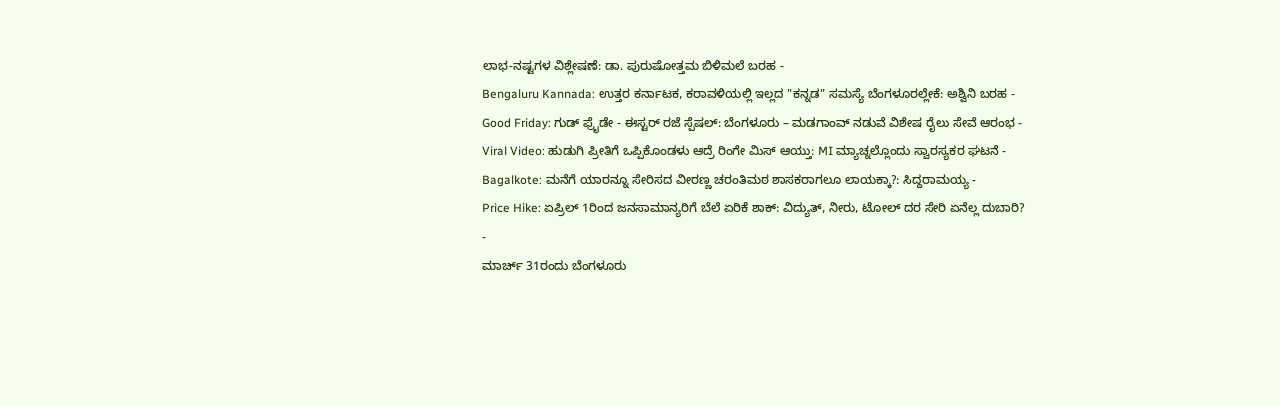ಲಾಭ-ನಷ್ಟಗಳ ವಿಶ್ಲೇಷಣೆ: ಡಾ. ಪುರುಷೋತ್ತಮ ಬಿಳಿಮಲೆ ಬರಹ -
Bengaluru Kannada: ಉತ್ತರ ಕರ್ನಾಟಕ, ಕರಾವಳಿಯಲ್ಲಿ ಇಲ್ಲದ "ಕನ್ನಡ" ಸಮಸ್ಯೆ ಬೆಂಗಳೂರಲ್ಲೇಕೆ: ಅಶ್ವಿನಿ ಬರಹ -
Good Friday: ಗುಡ್ ಫ್ರೈಡೇ - ಈಸ್ಟರ್ ರಜೆ ಸ್ಪೆಷಲ್: ಬೆಂಗಳೂರು – ಮಡಗಾಂವ್ ನಡುವೆ ವಿಶೇಷ ರೈಲು ಸೇವೆ ಆರಂಭ -
Viral Video: ಹುಡುಗಿ ಪ್ರೀತಿಗೆ ಒಪ್ಪಿಕೊಂಡಳು ಆದ್ರೆ ರಿಂಗೇ ಮಿಸ್ ಆಯ್ತು: MI ಮ್ಯಾಚ್ನಲ್ಲೊಂದು ಸ್ವಾರಸ್ಯಕರ ಘಟನೆ -
Bagalkote: ಮನೆಗೆ ಯಾರನ್ನೂ ಸೇರಿಸದ ವೀರಣ್ಣ ಚರಂತಿಮಠ ಶಾಸಕರಾಗಲೂ ಲಾಯಕ್ಕಾ?: ಸಿದ್ದರಾಮಯ್ಯ -
Price Hike: ಏಪ್ರಿಲ್ 1ರಿಂದ ಜನಸಾಮಾನ್ಯರಿಗೆ ಬೆಲೆ ಏರಿಕೆ ಶಾಕ್: ವಿದ್ಯುತ್, ನೀರು, ಟೋಲ್ ದರ ಸೇರಿ ಏನೆಲ್ಲ ದುಬಾರಿ? -
ಮಾರ್ಚ್ 31ರಂದು ಬೆಂಗಳೂರು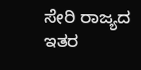ಸೇರಿ ರಾಜ್ಯದ ಇತರ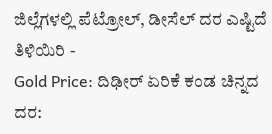ಜಿಲ್ಲೆಗಳಲ್ಲಿ ಪೆಟ್ರೋಲ್, ಡೀಸೆಲ್ ದರ ಎಷ್ಟಿದೆ ತಿಳಿಯಿರಿ -
Gold Price: ದಿಢೀರ್ ಏರಿಕೆ ಕಂಡ ಚಿನ್ನದ ದರ: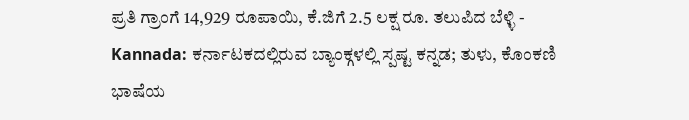ಪ್ರತಿ ಗ್ರಾಂಗೆ 14,929 ರೂಪಾಯಿ, ಕೆ.ಜಿಗೆ 2.5 ಲಕ್ಷ ರೂ. ತಲುಪಿದ ಬೆಳ್ಳಿ -
Kannada: ಕರ್ನಾಟಕದಲ್ಲಿರುವ ಬ್ಯಾಂಕ್ಗಳಲ್ಲಿ ಸ್ಪಷ್ಟ ಕನ್ನಡ; ತುಳು, ಕೊಂಕಣಿ ಭಾಷೆಯ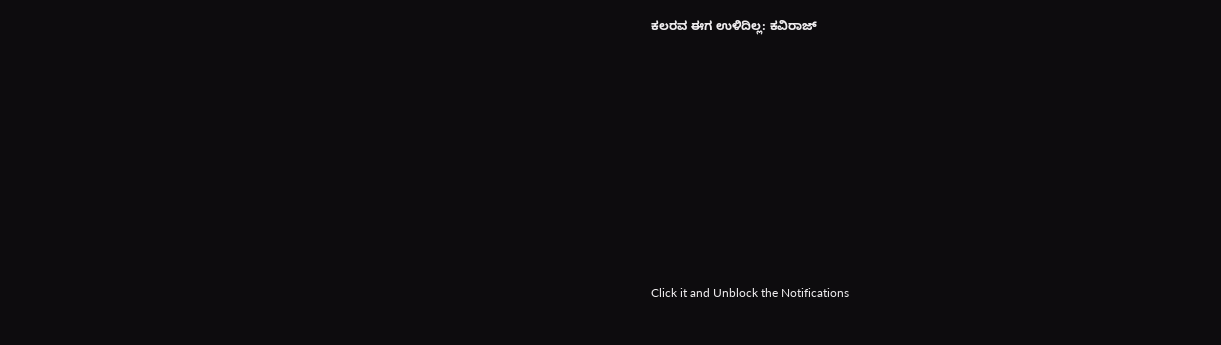ಕಲರವ ಈಗ ಉಳಿದಿಲ್ಲ: ಕವಿರಾಜ್












Click it and Unblock the Notifications